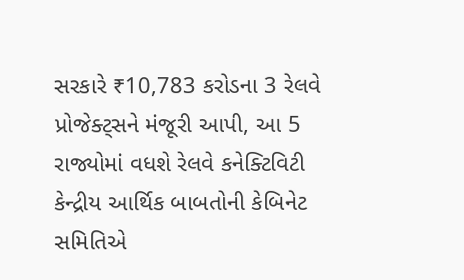સરકારે ₹10,783 કરોડના 3 રેલવે પ્રોજેક્ટ્સને મંજૂરી આપી, આ 5 રાજ્યોમાં વધશે રેલવે કનેક્ટિવિટી
કેન્દ્રીય આર્થિક બાબતોની કેબિનેટ સમિતિએ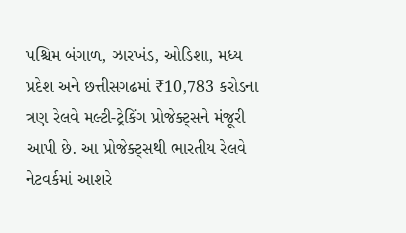પશ્ચિમ બંગાળ, ઝારખંડ, ઓડિશા, મધ્ય પ્રદેશ અને છત્તીસગઢમાં ₹10,783 કરોડના ત્રણ રેલવે મલ્ટી-ટ્રેકિંગ પ્રોજેક્ટ્સને મંજૂરી આપી છે. આ પ્રોજેક્ટ્સથી ભારતીય રેલવે નેટવર્કમાં આશરે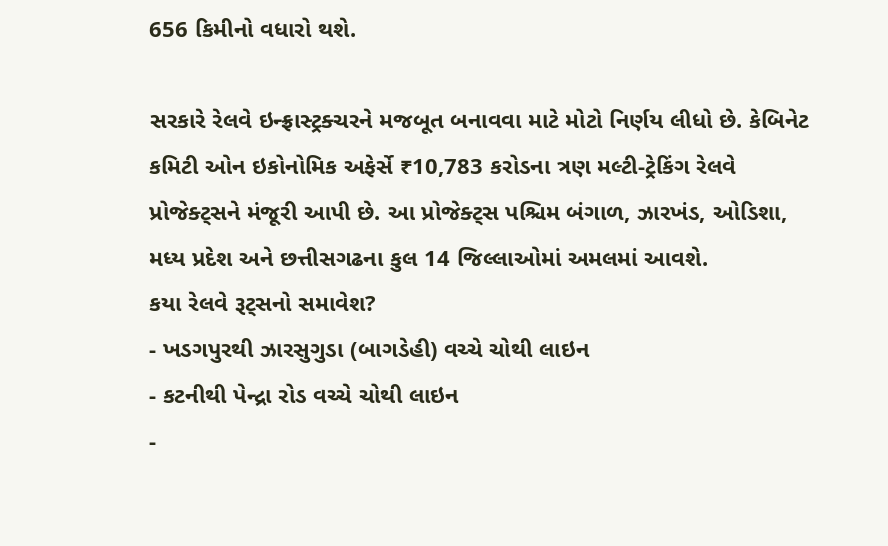656 કિમીનો વધારો થશે.

સરકારે રેલવે ઇન્ફ્રાસ્ટ્રક્ચરને મજબૂત બનાવવા માટે મોટો નિર્ણય લીધો છે. કેબિનેટ કમિટી ઓન ઇકોનોમિક અફેર્સે ₹10,783 કરોડના ત્રણ મલ્ટી-ટ્રેકિંગ રેલવે પ્રોજેક્ટ્સને મંજૂરી આપી છે. આ પ્રોજેક્ટ્સ પશ્ચિમ બંગાળ, ઝારખંડ, ઓડિશા, મધ્ય પ્રદેશ અને છત્તીસગઢના કુલ 14 જિલ્લાઓમાં અમલમાં આવશે.
કયા રેલવે રૂટ્સનો સમાવેશ?
- ખડગપુરથી ઝારસુગુડા (બાગડેહી) વચ્ચે ચોથી લાઇન
- કટનીથી પેન્દ્રા રોડ વચ્ચે ચોથી લાઇન
-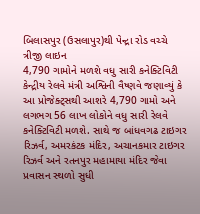બિલાસપુર (ઉસલાપુર)થી પેન્દ્રા રોડ વચ્ચે ત્રીજી લાઇન
4,790 ગામોને મળશે વધુ સારી કનેક્ટિવિટી
કેન્દ્રીય રેલવે મંત્રી અશ્વિની વૈષ્ણવે જણાવ્યું કે આ પ્રોજેક્ટ્સથી આશરે 4,790 ગામો અને લગભગ 56 લાખ લોકોને વધુ સારી રેલવે કનેક્ટિવિટી મળશે. સાથે જ બાંધવગઢ ટાઇગર રિઝર્વ, અમરકંટક મંદિર, અચાનકમાર ટાઇગર રિઝર્વ અને રતનપુર મહામાયા મંદિર જેવા પ્રવાસન સ્થળો સુધી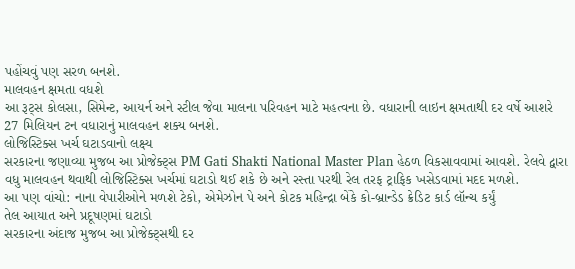પહોંચવું પણ સરળ બનશે.
માલવહન ક્ષમતા વધશે
આ રૂટ્સ કોલસા, સિમેન્ટ, આયર્ન અને સ્ટીલ જેવા માલના પરિવહન માટે મહત્વના છે. વધારાની લાઇન ક્ષમતાથી દર વર્ષે આશરે 27 મિલિયન ટન વધારાનું માલવહન શક્ય બનશે.
લોજિસ્ટિક્સ ખર્ચ ઘટાડવાનો લક્ષ્ય
સરકારના જણાવ્યા મુજબ આ પ્રોજેક્ટ્સ PM Gati Shakti National Master Plan હેઠળ વિકસાવવામાં આવશે. રેલવે દ્વારા વધુ માલવહન થવાથી લોજિસ્ટિક્સ ખર્ચમાં ઘટાડો થઈ શકે છે અને રસ્તા પરથી રેલ તરફ ટ્રાફિક ખસેડવામાં મદદ મળશે.
આ પણ વાંચો: નાના વેપારીઓને મળશે ટેકો, એમેઝોન પે અને કોટક મહિન્દ્રા બેંકે કો-બ્રાન્ડેડ ક્રેડિટ કાર્ડ લૉન્ચ કર્યું
તેલ આયાત અને પ્રદૂષણમાં ઘટાડો
સરકારના અંદાજ મુજબ આ પ્રોજેક્ટ્સથી દર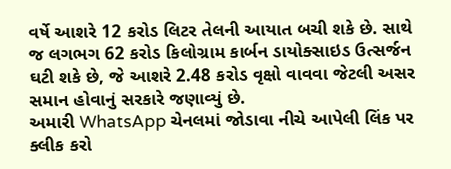વર્ષે આશરે 12 કરોડ લિટર તેલની આયાત બચી શકે છે. સાથે જ લગભગ 62 કરોડ કિલોગ્રામ કાર્બન ડાયોક્સાઇડ ઉત્સર્જન ઘટી શકે છે, જે આશરે 2.48 કરોડ વૃક્ષો વાવવા જેટલી અસર સમાન હોવાનું સરકારે જણાવ્યું છે.
અમારી WhatsApp ચેનલમાં જોડાવા નીચે આપેલી લિંક પર ક્લીક કરો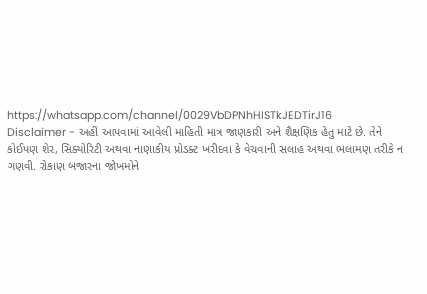https://whatsapp.com/channel/0029VbDPNhHISTkJEDTirJ16
Disclaimer - અહીં આપવામાં આવેલી માહિતી માત્ર જાણકારી અને શૈક્ષણિક હેતુ માટે છે. તેને કોઈપણ શેર, સિક્યોરિટી અથવા નાણાકીય પ્રોડક્ટ ખરીદવા કે વેચવાની સલાહ અથવા ભલામણ તરીકે ન ગણવી. રોકાણ બજારના જોખમોને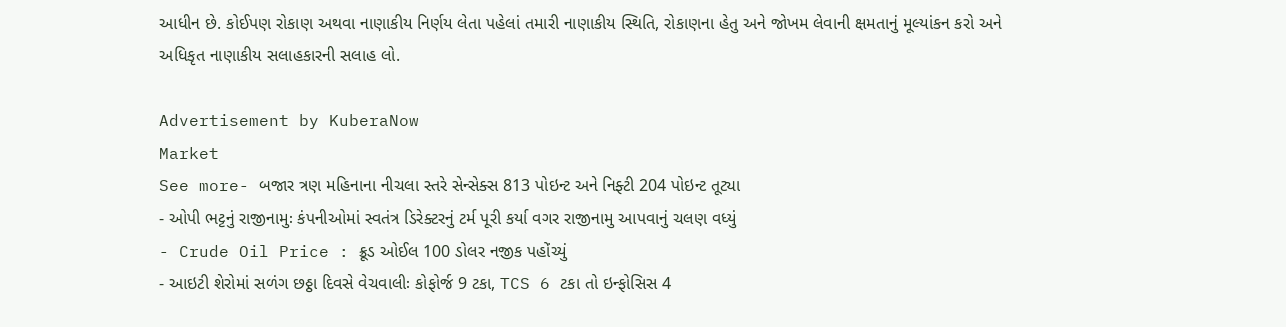આધીન છે. કોઈપણ રોકાણ અથવા નાણાકીય નિર્ણય લેતા પહેલાં તમારી નાણાકીય સ્થિતિ, રોકાણના હેતુ અને જોખમ લેવાની ક્ષમતાનું મૂલ્યાંકન કરો અને અધિકૃત નાણાકીય સલાહકારની સલાહ લો.

Advertisement by KuberaNow
Market
See more- બજાર ત્રણ મહિનાના નીચલા સ્તરે સેન્સેક્સ 813 પોઇન્ટ અને નિફ્ટી 204 પોઇન્ટ તૂટ્યા
- ઓપી ભટ્ટનું રાજીનામુઃ કંપનીઓમાં સ્વતંત્ર ડિરેક્ટરનું ટર્મ પૂરી કર્યા વગર રાજીનામુ આપવાનું ચલણ વધ્યું
- Crude Oil Price : ક્રૂડ ઓઈલ 100 ડોલર નજીક પહોંચ્યું
- આઇટી શેરોમાં સળંગ છઠ્ઠા દિવસે વેચવાલીઃ કોફોર્જ 9 ટકા, TCS 6 ટકા તો ઇન્ફોસિસ 4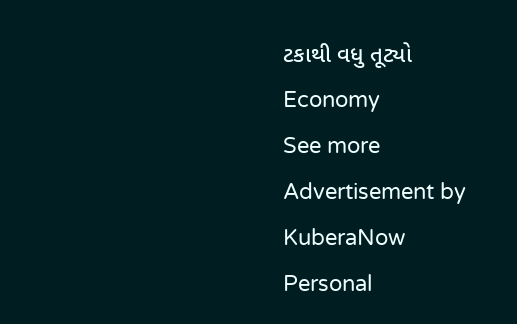ટકાથી વધુ તૂટ્યો
Economy
See more
Advertisement by KuberaNow
Personal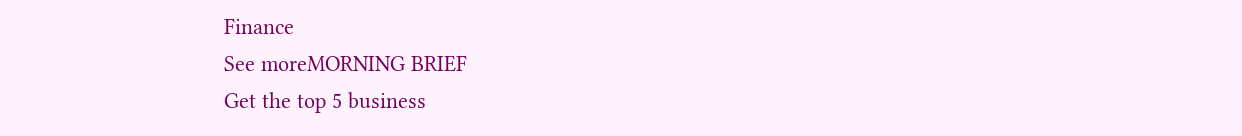Finance
See moreMORNING BRIEF
Get the top 5 business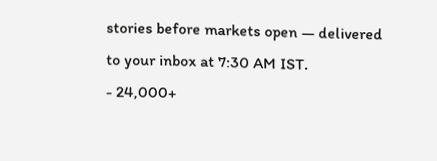stories before markets open — delivered to your inbox at 7:30 AM IST.
- 24,000+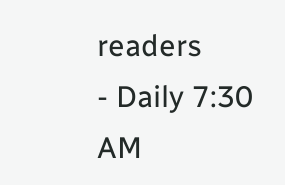readers
- Daily 7:30 AM